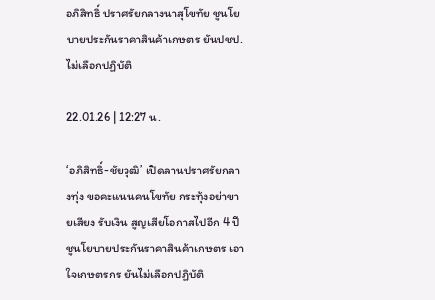อภิสิทธิ์ ปราศรัยกลางนาสุโขทัย ชูนโยบายประกันราคาสินค้าเกษตร ยันปชป.ไม่เลือกปฏิบัติ

22.01.26 | 12:27 น.

‘อภิสิทธิ์-ชัยวุฒิ’ เปิดลานปราศรัยกลางทุ่ง ขอคะแนนคนโขทัย กระทุ้งอย่าขายเสียง รับเงิน สูญเสียโอกาสไปอีก 4 ปี ชูนโยบายประกันราคาสินค้าเกษตร เอาใจเกษตรกร ยันไม่เลือกปฏิบัติ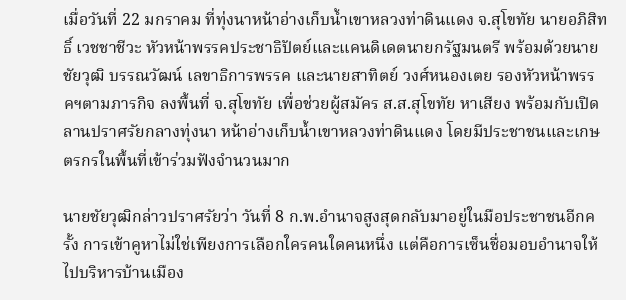เมื่อวันที่ 22 มกราคม ที่ทุ่งนาหน้าอ่างเก็บน้ำเขาหลวงท่าดินแดง จ.สุโขทัย นายอภิสิทธิ์ เวชชาชีวะ หัวหน้าพรรคประชาธิปัตย์และแคนดิเดตนายกรัฐมนตรี พร้อมด้วยนายชัยวุฒิ บรรณวัฒน์ เลขาธิการพรรค และนายสาทิตย์ วงศ์หนองเตย รองหัวหน้าพรรคฯตามภารกิจ ลงพื้นที่ จ.สุโขทัย เพื่อช่วยผู้สมัคร ส.ส.สุโขทัย หาเสียง พร้อมกับเปิดลานปราศรัยกลางทุ่งนา หน้าอ่างเก็บน้ำเขาหลวงท่าดินแดง โดยมีประชาชนและเกษตรกรในพื้นที่เข้าร่วมฟังจำนวนมาก

นายชัยวุฒิกล่าวปราศรัยว่า วันที่ 8 ก.พ.อำนาจสูงสุดกลับมาอยู่ในมือประชาชนอีกครั้ง การเข้าคูหาไม่ใช่เพียงการเลือกใครคนใดคนหนึ่ง แต่คือการเซ็นชื่อมอบอำนาจให้ไปบริหารบ้านเมือง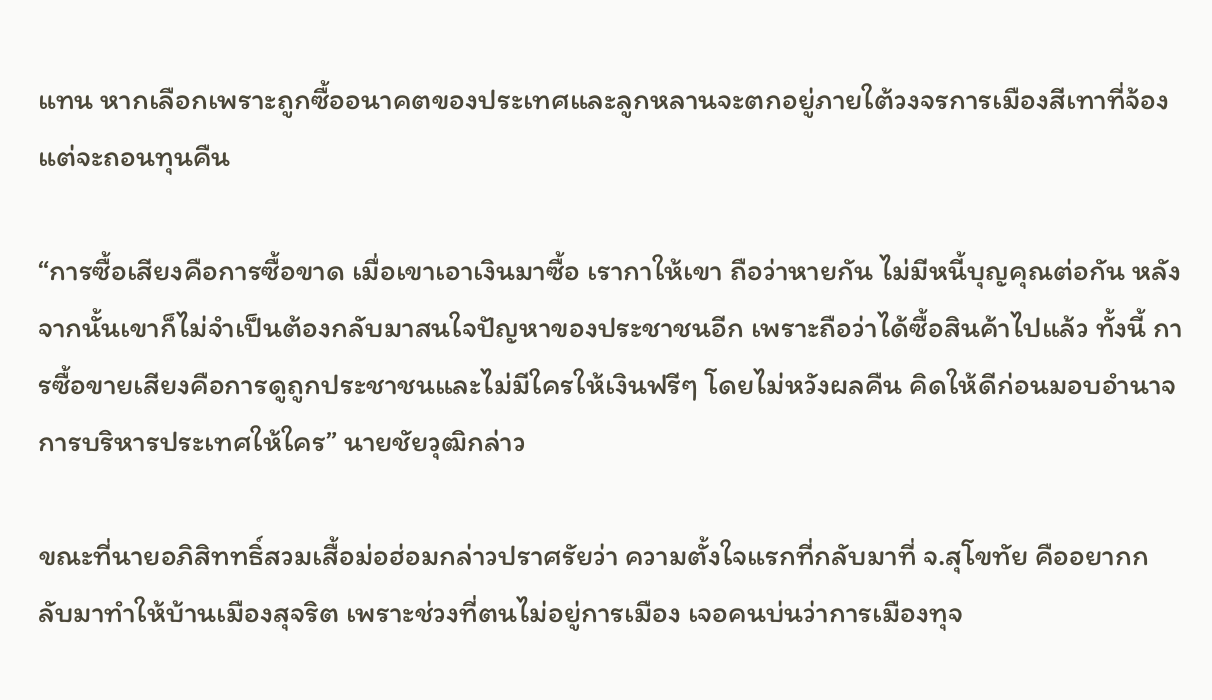แทน หากเลือกเพราะถูกซื้ออนาคตของประเทศและลูกหลานจะตกอยู่ภายใต้วงจรการเมืองสีเทาที่จ้องแต่จะถอนทุนคืน

“การซื้อเสียงคือการซื้อขาด เมื่อเขาเอาเงินมาซื้อ เรากาให้เขา ถือว่าหายกัน ไม่มีหนี้บุญคุณต่อกัน หลังจากนั้นเขาก็ไม่จำเป็นต้องกลับมาสนใจปัญหาของประชาชนอีก เพราะถือว่าได้ซื้อสินค้าไปแล้ว ทั้งนี้ การซื้อขายเสียงคือการดูถูกประชาชนและไม่มีใครให้เงินฟรีๆ โดยไม่หวังผลคืน คิดให้ดีก่อนมอบอำนาจการบริหารประเทศให้ใคร” นายชัยวุฒิกล่าว

ขณะที่นายอภิสิททธิ์สวมเสื้อม่อฮ่อมกล่าวปราศรัยว่า ความตั้งใจแรกที่กลับมาที่ จ.สุโขทัย คืออยากกลับมาทำให้บ้านเมืองสุจริต เพราะช่วงที่ตนไม่อยู่การเมือง เจอคนบ่นว่าการเมืองทุจ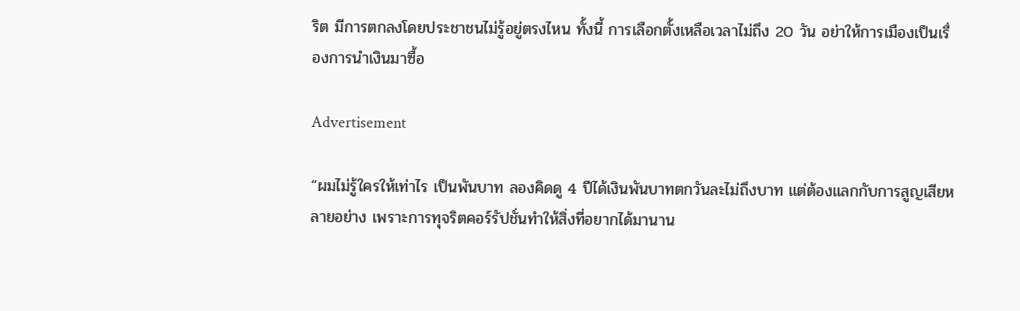ริต มีการตกลงโดยประชาชนไม่รู้อยู่ตรงไหน ทั้งนี้ การเลือกตั้งเหลือเวลาไม่ถึง 20 วัน อย่าให้การเมืองเป็นเรื่องการนำเงินมาซื้อ

Advertisement

“ผมไม่รู้ใครให้เท่าไร เป็นพันบาท ลองคิดดู 4 ปีได้เงินพันบาทตกวันละไม่ถึงบาท แต่ต้องแลกกับการสูญเสียหลายอย่าง เพราะการทุจริตคอร์รัปชั่นทำให้สิ่งที่อยากได้มานาน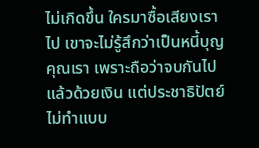ไม่เกิดขึ้น ใครมาซื้อเสียงเราไป เขาจะไม่รู้สึกว่าเป็นหนี้บุญคุณเรา เพราะถือว่าจบกันไปแล้วด้วยเงิน แต่ประชาธิปัตย์ไม่ทำแบบ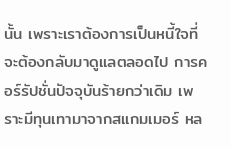นั้น เพราะเราต้องการเป็นหนี้ใจที่จะต้องกลับมาดูแลตลอดไป การคอร์รัปชั่นปัจจุบันร้ายกว่าเดิม เพราะมีทุนเทามาจากสแกมเมอร์ หล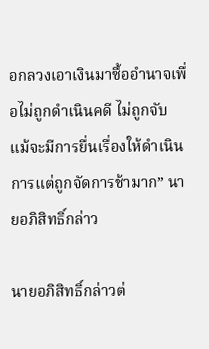อกลวงเอาเงินมาซื้ออำนาจเพื่อไม่ถูกดำเนินคดี ไม่ถูกจับ แม้จะมีการยื่นเรื่องให้ดำเนินการแต่ถูกจัดการช้ามาก” นายอภิสิทธิ์กล่าว

นายอภิสิทธิ์กล่าวต่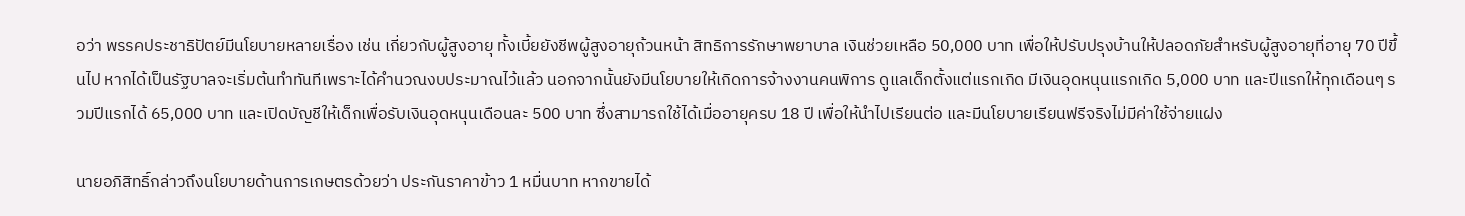อว่า พรรคประชาธิปัตย์มีนโยบายหลายเรื่อง เช่น เกี่ยวกับผู้สูงอายุ ทั้งเบี้ยยังชีพผู้สูงอายุถ้วนหน้า สิทธิการรักษาพยาบาล เงินช่วยเหลือ 50,000 บาท เพื่อให้ปรับปรุงบ้านให้ปลอดภัยสำหรับผู้สูงอายุที่อายุ 70 ปีขึ้นไป หากได้เป็นรัฐบาลจะเริ่มต้นทำทันทีเพราะได้คำนวณงบประมาณไว้แล้ว นอกจากนั้นยังมีนโยบายให้เกิดการจ้างงานคนพิการ ดูแลเด็กตั้งแต่แรกเกิด มีเงินอุดหนุนแรกเกิด 5,000 บาท และปีแรกให้ทุกเดือนๆ รวมปีแรกได้ 65,000 บาท และเปิดบัญชีให้เด็กเพื่อรับเงินอุดหนุนเดือนละ 500 บาท ซึ่งสามารถใช้ได้เมื่ออายุครบ 18 ปี เพื่อให้นำไปเรียนต่อ และมีนโยบายเรียนฟรีจริงไม่มีค่าใช้จ่ายแฝง

นายอภิสิทธิ์กล่าวถึงนโยบายด้านการเกษตรด้วยว่า ประกันราคาข้าว 1 หมื่นบาท หากขายได้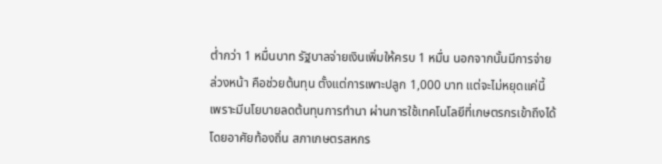ต่ำกว่า 1 หมื่นบาท รัฐบาลจ่ายเงินเพิ่มให้ครบ 1 หมื่น นอกจากนั้นมีการจ่ายล่วงหน้า คือช่วยต้นทุน ตั้งแต่การเพาะปลูก 1,000 บาท แต่จะไม่หยุดแค่นี้ เพราะมีนโยบายลดต้นทุนการทำนา ผ่านการใช้เทคโนโลยีที่เกษตรกรเข้าถึงได้ โดยอาศัยท้องถิ่น สภาเกษตรสหกร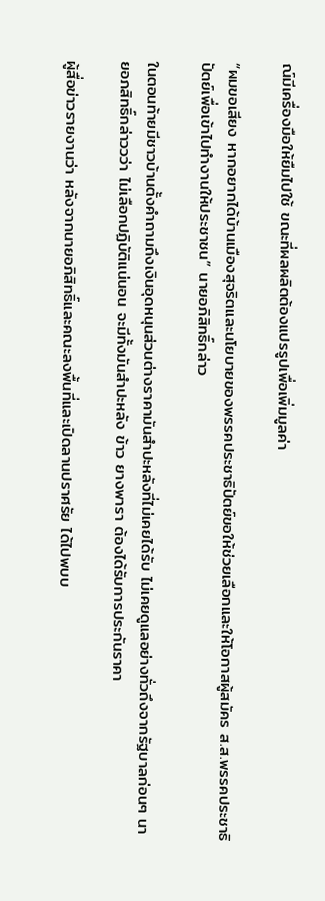ณ์มีเครื่องมือให้ยืมไปใช้ ขณะที่ผลผลิตต้องแปรรูปเพื่อเพิ่มมูลค่า

“ผมขอเสียง หากอยากได้บ้านเมืองสุจริตและนโยบายของพรรคประชาธิปัตย์ขอให้ช่วยเลือกและให้โอกาสผู้สมัคร ส.ส.พรรคประชาธิปัตย์เพื่อเข้าไปทำงานให้ประชาชน” นายอภิสิทธิ์กล่าว

ในตอนท้ายมีชาวบ้านตั้งคำถามถึงเงินอุดหนุนส่วนต่างราคามันสำปะหลังที่ไม่เคยได้รับ ไม่เคยดูแลอย่างทั่วถึงจากรัฐบาลก่อนๆ นายอภสิทธิ์กล่าววว่า ไม่เลือกปฏิบัติแน่นอน จะมีทั้งมันสำปะหลัง ข้าว ยางพารา ต้องได้รับการประกันราคา

ผู้สื่อข่าวรายงานว่า หลังจากนายอภิสิทธิ์และคณะลงพื้นที่และเปิดลานปราศรัย ได้ไปพบบ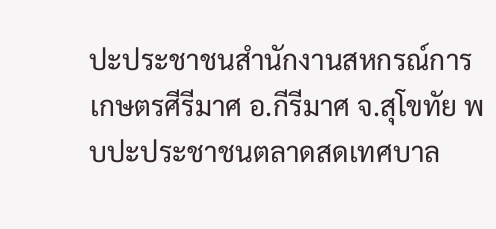ปะประชาชนสำนักงานสหกรณ์การเกษตรศีรีมาศ อ.กีรีมาศ จ.สุโขทัย พบปะประชาชนตลาดสดเทศบาล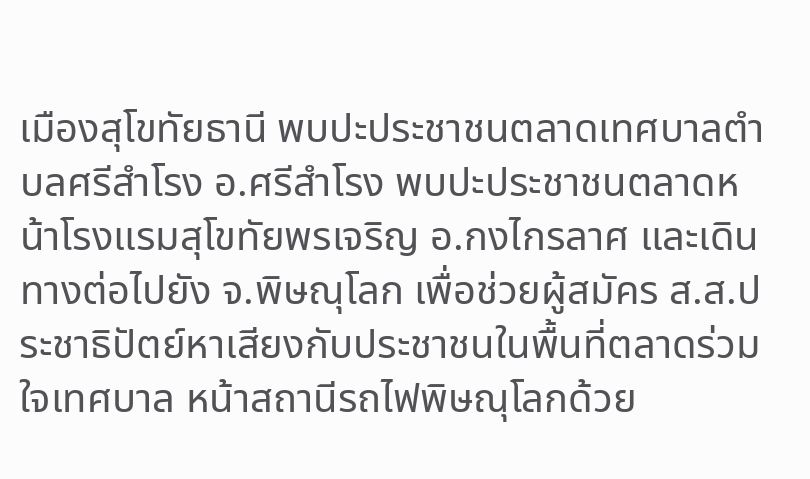เมืองสุโขทัยธานี พบปะประชาชนตลาดเทศบาลตำบลศรีสำโรง อ.ศรีสำโรง พบปะประชาชนตลาดหน้าโรงแรมสุโขทัยพรเจริญ อ.กงไกรลาศ และเดินทางต่อไปยัง จ.พิษณุโลก เพื่อช่วยผู้สมัคร ส.ส.ประชาธิปัตย์หาเสียงกับประชาชนในพื้นที่ตลาดร่วมใจเทศบาล หน้าสถานีรถไฟพิษณุโลกด้วย